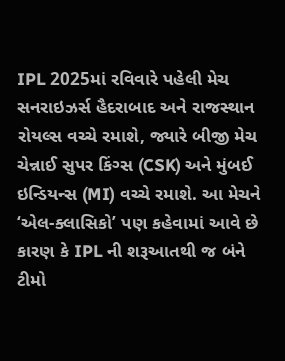IPL 2025માં રવિવારે પહેલી મેચ સનરાઇઝર્સ હૈદરાબાદ અને રાજસ્થાન રોયલ્સ વચ્ચે રમાશે, જ્યારે બીજી મેચ ચેન્નાઈ સુપર કિંગ્સ (CSK) અને મુંબઈ ઇન્ડિયન્સ (MI) વચ્ચે રમાશે. આ મેચને ‘એલ-ક્લાસિકો’ પણ કહેવામાં આવે છે કારણ કે IPL ની શરૂઆતથી જ બંને ટીમો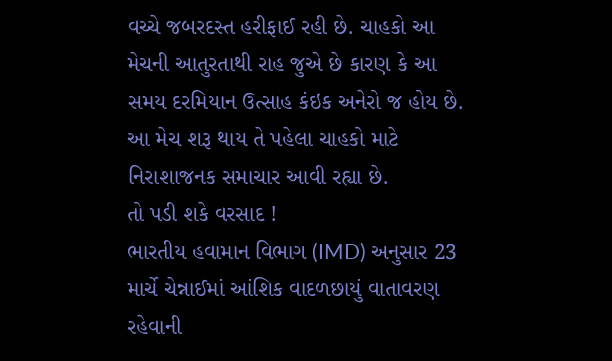વચ્ચે જબરદસ્ત હરીફાઈ રહી છે. ચાહકો આ મેચની આતુરતાથી રાહ જુએ છે કારણ કે આ સમય દરમિયાન ઉત્સાહ કંઇક અનેરો જ હોય છે. આ મેચ શરૂ થાય તે પહેલા ચાહકો માટે નિરાશાજનક સમાચાર આવી રહ્યા છે.
તો પડી શકે વરસાદ !
ભારતીય હવામાન વિભાગ (IMD) અનુસાર 23 માર્ચે ચેન્નાઈમાં આંશિક વાદળછાયું વાતાવરણ રહેવાની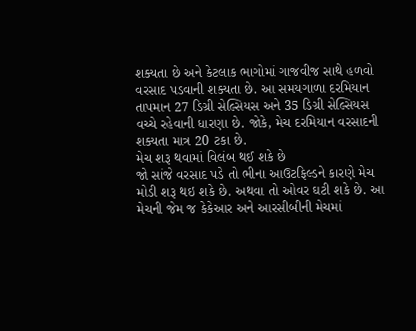શક્યતા છે અને કેટલાક ભાગોમાં ગાજવીજ સાથે હળવો વરસાદ પડવાની શક્યતા છે. આ સમયગાળા દરમિયાન તાપમાન 27 ડિગ્રી સેલ્સિયસ અને 35 ડિગ્રી સેલ્સિયસ વચ્ચે રહેવાની ધારણા છે. જોકે, મેચ દરમિયાન વરસાદની શક્યતા માત્ર 20 ટકા છે.
મેચ શરૂ થવામાં વિલંબ થઈ શકે છે
જો સાંજે વરસાદ પડે તો ભીના આઉટફિલ્ડને કારણે મેચ મોડી શરૂ થઇ શકે છે. અથવા તો ઓવર ઘટી શકે છે. આ મેચની જેમ જ કેકેઆર અને આરસીબીની મેચમાં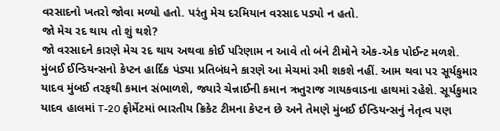વરસાદનો ખતરો જોવા મળ્યો હતો. પરંતુ મેચ દરમિયાન વરસાદ પડ્યો ન હતો.
જો મેચ રદ થાય તો શું થશે?
જો વરસાદને કારણે મેચ રદ થાય અથવા કોઈ પરિણામ ન આવે તો બંને ટીમોને એક-એક પોઈન્ટ મળશે. મુંબઈ ઈન્ડિયન્સનો કેપ્ટન હાર્દિક પંડ્યા પ્રતિબંધને કારણે આ મેચમાં રમી શકશે નહીં. આમ થવા પર સૂર્યકુમાર યાદવ મુંબઈ તરફથી કમાન સંભાળશે, જ્યારે ચેન્નાઈની કમાન ઋતુરાજ ગાયકવાડના હાથમાં રહેશે. સૂર્યકુમાર યાદવ હાલમાં T-20 ફોર્મેટમાં ભારતીય ક્રિકેટ ટીમના કેપ્ટન છે અને તેમણે મુંબઈ ઈન્ડિયન્સનું નેતૃત્વ પણ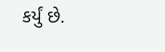કર્યું છે.